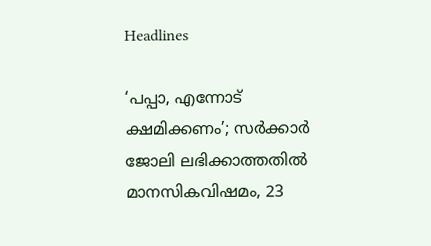Headlines

‘പപ്പാ, എന്നോട് ക്ഷമിക്കണം’; സർക്കാർ ജോലി ലഭിക്കാത്തതിൽ മാനസികവിഷമം, 23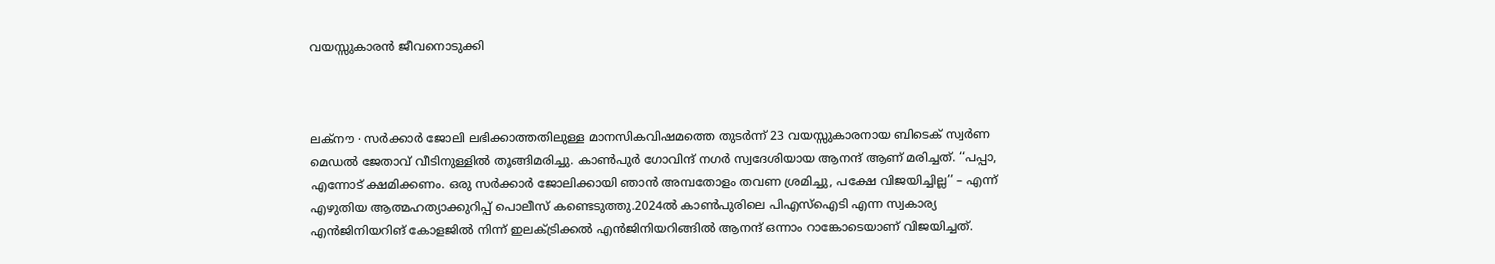വയസ്സുകാരൻ ജീവനൊടുക്കി



ലക്നൗ ∙ സർക്കാർ ജോലി ലഭിക്കാത്തതിലുള്ള മാനസികവിഷമത്തെ തുടർന്ന് 23 വയസ്സുകാരനായ ബിടെക് സ്വർണ മെഡൽ ജേതാവ് വീടിനുള്ളിൽ തൂങ്ങിമരിച്ചു. കാൺപുർ ഗോവിന്ദ് നഗർ സ്വദേശിയായ ആനന്ദ് ആണ് മരിച്ചത്. ‘‘പപ്പാ, എന്നോട് ക്ഷമിക്കണം. ഒരു സർക്കാർ ജോലിക്കായി ഞാൻ അമ്പതോളം തവണ ശ്രമിച്ചു, പക്ഷേ വിജയിച്ചില്ല’’ – എന്ന് എഴുതിയ ആത്മഹത്യാക്കുറിപ്പ് പൊലീസ് കണ്ടെടുത്തു.2024ൽ കാൺപുരിലെ പിഎസ്ഐടി എന്ന സ്വകാര്യ എൻജിനിയറിങ് കോളജിൽ നിന്ന് ഇലക്ട്രിക്കൽ എൻജിനിയറിങ്ങിൽ ആനന്ദ് ഒന്നാം റാങ്കോടെയാണ് വിജയിച്ചത്.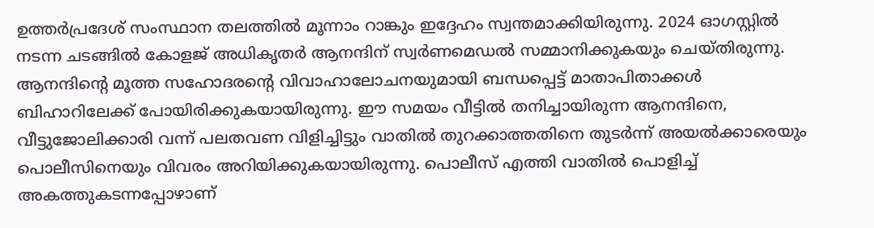ഉത്തർപ്രദേശ് സംസ്ഥാന തലത്തിൽ മൂന്നാം റാങ്കും ഇദ്ദേഹം സ്വന്തമാക്കിയിരുന്നു. 2024 ഓഗസ്റ്റിൽ നടന്ന ചടങ്ങിൽ കോളജ് അധികൃതർ ആനന്ദിന് സ്വർണമെഡൽ സമ്മാനിക്കുകയും ചെയ്തിരുന്നു. ആനന്ദിന്റെ മൂത്ത സഹോദരന്റെ വിവാഹാലോചനയുമായി ബന്ധപ്പെട്ട് മാതാപിതാക്കൾ ബിഹാറിലേക്ക് പോയിരിക്കുകയായിരുന്നു. ഈ സമയം വീട്ടിൽ തനിച്ചായിരുന്ന ആനന്ദിനെ, വീട്ടുജോലിക്കാരി വന്ന് പലതവണ വിളിച്ചിട്ടും വാതിൽ തുറക്കാത്തതിനെ തുടർന്ന് അയൽക്കാരെയും പൊലീസിനെയും വിവരം അറിയിക്കുകയായിരുന്നു. പൊലീസ് എത്തി വാതിൽ പൊളിച്ച് അകത്തുകടന്നപ്പോഴാണ്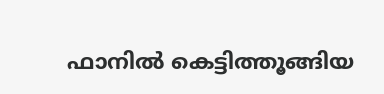ഫാനിൽ കെട്ടിത്തൂങ്ങിയ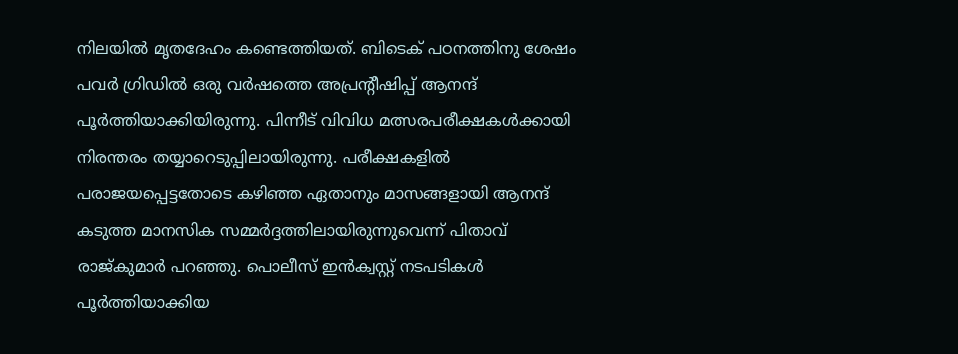നിലയിൽ മൃതദേഹം കണ്ടെത്തിയത്. ബിടെക് പഠനത്തിനു ശേഷം പവർ ഗ്രിഡിൽ ഒരു വർഷത്തെ അപ്രന്റീഷിപ്പ് ആനന്ദ് പൂർത്തിയാക്കിയിരുന്നു. പിന്നീട് വിവിധ മത്സരപരീക്ഷകൾക്കായി നിരന്തരം തയ്യാറെടുപ്പിലായിരുന്നു. പരീക്ഷകളിൽ പരാജയപ്പെട്ടതോടെ കഴിഞ്ഞ ഏതാനും മാസങ്ങളായി ആനന്ദ് കടുത്ത മാനസിക സമ്മർദ്ദത്തിലായിരുന്നുവെന്ന് പിതാവ് രാജ്കുമാർ പറഞ്ഞു. പൊലീസ് ഇൻക്വസ്റ്റ് നടപടികൾ പൂർത്തിയാക്കിയ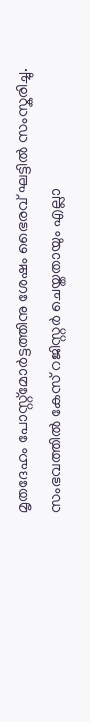മൃതദേഹം പോസ്റ്റ്‌മോർട്ടത്തിനു ശേഷം ഭൈരവ് ഘട്ടിൽ സംസ്കരിച്ചു. സംഭവത്തിൽ കേസ് റജിസ്റ്റർ ചെയ്തതായും എല്ലാ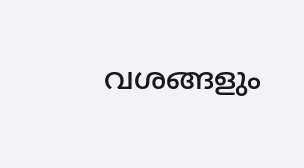വശങ്ങളും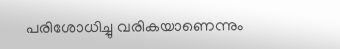പരിശോധിച്ചു വരികയാണെന്നും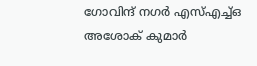ഗോവിന്ദ് നഗർ എസ്എച്ച്ഒ അശോക് കുമാർ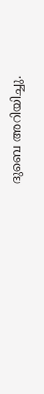ദുബെ അറിയിച്ചു.